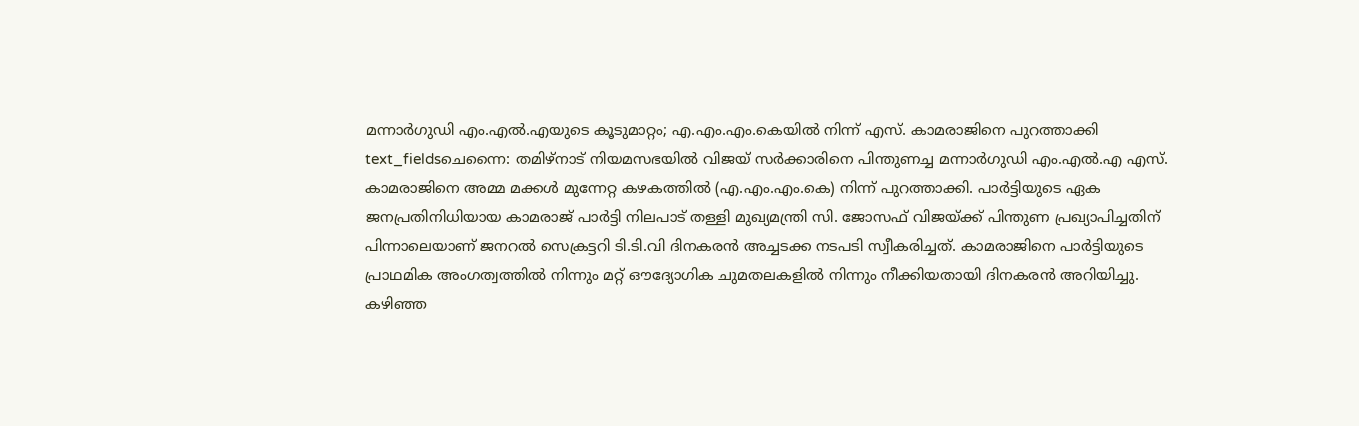മന്നാർഗുഡി എം.എൽ.എയുടെ കൂടുമാറ്റം; എ.എം.എം.കെയിൽ നിന്ന് എസ്. കാമരാജിനെ പുറത്താക്കി
text_fieldsചെന്നൈ: തമിഴ്നാട് നിയമസഭയിൽ വിജയ് സർക്കാരിനെ പിന്തുണച്ച മന്നാർഗുഡി എം.എൽ.എ എസ്. കാമരാജിനെ അമ്മ മക്കൾ മുന്നേറ്റ കഴകത്തിൽ (എ.എം.എം.കെ) നിന്ന് പുറത്താക്കി. പാർട്ടിയുടെ ഏക ജനപ്രതിനിധിയായ കാമരാജ് പാർട്ടി നിലപാട് തള്ളി മുഖ്യമന്ത്രി സി. ജോസഫ് വിജയ്ക്ക് പിന്തുണ പ്രഖ്യാപിച്ചതിന് പിന്നാലെയാണ് ജനറൽ സെക്രട്ടറി ടി.ടി.വി ദിനകരൻ അച്ചടക്ക നടപടി സ്വീകരിച്ചത്. കാമരാജിനെ പാർട്ടിയുടെ പ്രാഥമിക അംഗത്വത്തിൽ നിന്നും മറ്റ് ഔദ്യോഗിക ചുമതലകളിൽ നിന്നും നീക്കിയതായി ദിനകരൻ അറിയിച്ചു.
കഴിഞ്ഞ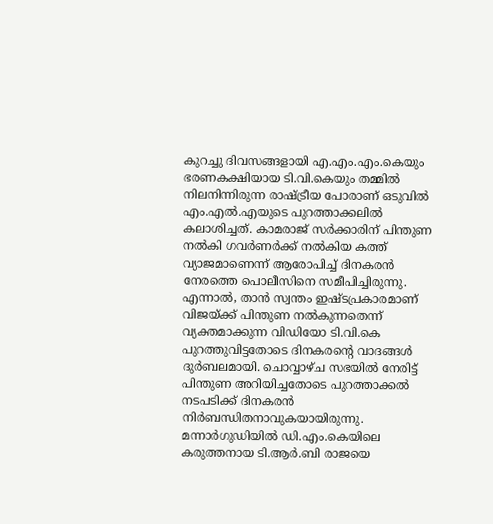കുറച്ചു ദിവസങ്ങളായി എ.എം.എം.കെയും ഭരണകക്ഷിയായ ടി.വി.കെയും തമ്മിൽ നിലനിന്നിരുന്ന രാഷ്ട്രീയ പോരാണ് ഒടുവിൽ എം.എൽ.എയുടെ പുറത്താക്കലിൽ കലാശിച്ചത്. കാമരാജ് സർക്കാരിന് പിന്തുണ നൽകി ഗവർണർക്ക് നൽകിയ കത്ത് വ്യാജമാണെന്ന് ആരോപിച്ച് ദിനകരൻ നേരത്തെ പൊലീസിനെ സമീപിച്ചിരുന്നു. എന്നാൽ, താൻ സ്വന്തം ഇഷ്ടപ്രകാരമാണ് വിജയ്ക്ക് പിന്തുണ നൽകുന്നതെന്ന് വ്യക്തമാക്കുന്ന വിഡിയോ ടി.വി.കെ പുറത്തുവിട്ടതോടെ ദിനകരന്റെ വാദങ്ങൾ ദുർബലമായി. ചൊവ്വാഴ്ച സഭയിൽ നേരിട്ട് പിന്തുണ അറിയിച്ചതോടെ പുറത്താക്കൽ നടപടിക്ക് ദിനകരൻ നിർബന്ധിതനാവുകയായിരുന്നു.
മന്നാർഗുഡിയിൽ ഡി.എം.കെയിലെ കരുത്തനായ ടി.ആർ.ബി രാജയെ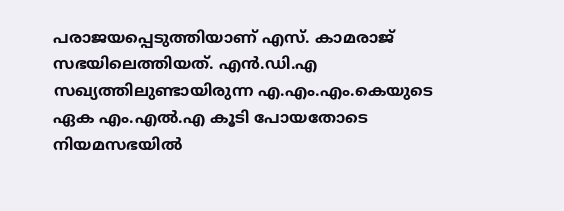പരാജയപ്പെടുത്തിയാണ് എസ്. കാമരാജ് സഭയിലെത്തിയത്. എൻ.ഡി.എ സഖ്യത്തിലുണ്ടായിരുന്ന എ.എം.എം.കെയുടെ ഏക എം.എൽ.എ കൂടി പോയതോടെ നിയമസഭയിൽ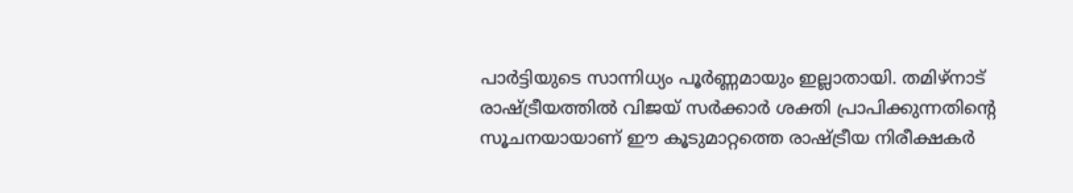പാർട്ടിയുടെ സാന്നിധ്യം പൂർണ്ണമായും ഇല്ലാതായി. തമിഴ്നാട് രാഷ്ട്രീയത്തിൽ വിജയ് സർക്കാർ ശക്തി പ്രാപിക്കുന്നതിന്റെ സൂചനയായാണ് ഈ കൂടുമാറ്റത്തെ രാഷ്ട്രീയ നിരീക്ഷകർ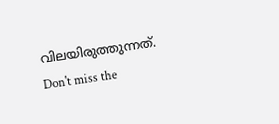വിലയിരുത്തുന്നത്.
Don't miss the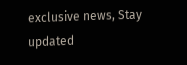exclusive news, Stay updated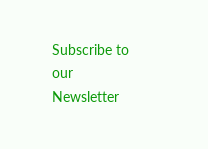Subscribe to our Newsletter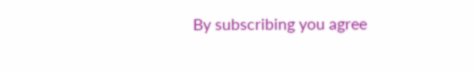By subscribing you agree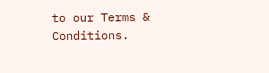to our Terms & Conditions.